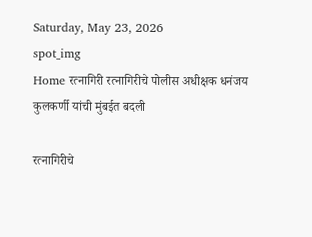Saturday, May 23, 2026
spot_img
Home रत्नागिरी रत्नागिरीचे पोलीस अधीक्षक धनंजय कुलकर्णी यांची मुंबईत बदली

रत्नागिरीचे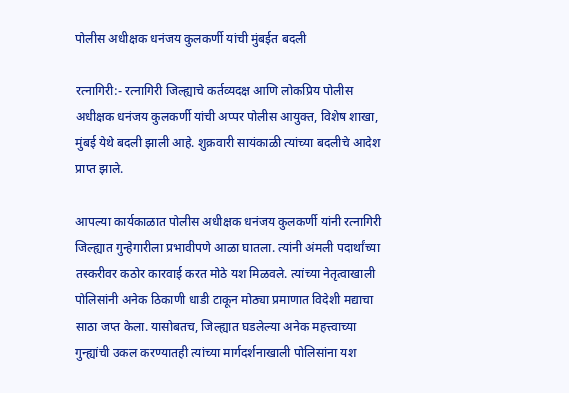पोलीस अधीक्षक धनंजय कुलकर्णी यांची मुंबईत बदली

रत्नागिरी:- रत्नागिरी जिल्ह्याचे कर्तव्यदक्ष आणि लोकप्रिय पोलीस अधीक्षक धनंजय कुलकर्णी यांची अप्पर पोलीस आयुक्त, विशेष शाखा, मुंबई येथे बदली झाली आहे. शुक्रवारी सायंकाळी त्यांच्या बदलीचे आदेश प्राप्त झाले.

आपल्या कार्यकाळात पोलीस अधीक्षक धनंजय कुलकर्णी यांनी रत्नागिरी जिल्ह्यात गुन्हेगारीला प्रभावीपणे आळा घातला. त्यांनी अंमली पदार्थांच्या तस्करीवर कठोर कारवाई करत मोठे यश मिळवले. त्यांच्या नेतृत्वाखाली पोलिसांनी अनेक ठिकाणी धाडी टाकून मोठ्या प्रमाणात विदेशी मद्याचा साठा जप्त केला. यासोबतच, जिल्ह्यात घडलेल्या अनेक महत्त्वाच्या गुन्ह्यांची उकल करण्यातही त्यांच्या मार्गदर्शनाखाली पोलिसांना यश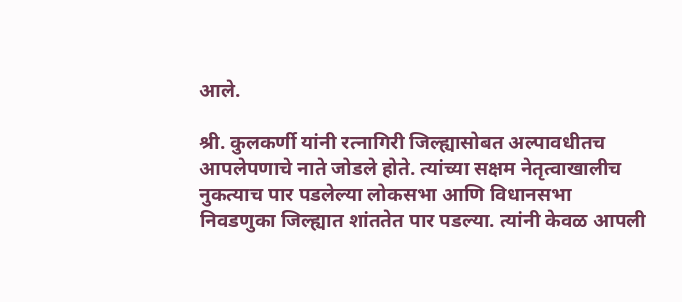आले.

श्री. कुलकर्णी यांनी रत्नागिरी जिल्ह्यासोबत अल्पावधीतच आपलेपणाचे नाते जोडले होते. त्यांच्या सक्षम नेतृत्वाखालीच नुकत्याच पार पडलेल्या लोकसभा आणि विधानसभा निवडणुका जिल्ह्यात शांततेत पार पडल्या. त्यांनी केवळ आपली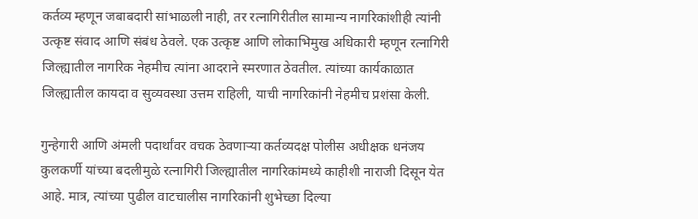कर्तव्य म्हणून जबाबदारी सांभाळली नाही, तर रत्नागिरीतील सामान्य नागरिकांशीही त्यांनी उत्कृष्ट संवाद आणि संबंध ठेवले. एक उत्कृष्ट आणि लोकाभिमुख अधिकारी म्हणून रत्नागिरी जिल्ह्यातील नागरिक नेहमीच त्यांना आदराने स्मरणात ठेवतील. त्यांच्या कार्यकाळात जिल्ह्यातील कायदा व सुव्यवस्था उत्तम राहिली, याची नागरिकांनी नेहमीच प्रशंसा केली.

गुन्हेगारी आणि अंमली पदार्थांवर वचक ठेवणाऱ्या कर्तव्यदक्ष पोलीस अधीक्षक धनंजय कुलकर्णी यांच्या बदलीमुळे रत्नागिरी जिल्ह्यातील नागरिकांमध्ये काहीशी नाराजी दिसून येत आहे. मात्र, त्यांच्या पुढील वाटचालीस नागरिकांनी शुभेच्छा दिल्या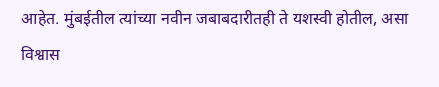आहेत. मुंबईतील त्यांच्या नवीन जबाबदारीतही ते यशस्वी होतील, असा विश्वास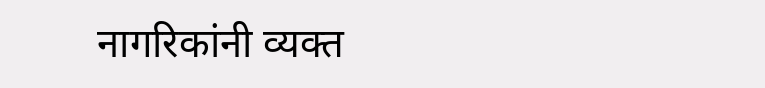नागरिकांनी व्यक्त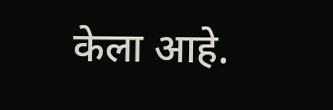केला आहे.